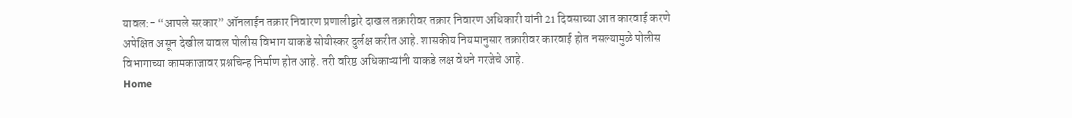यावल:- “आपले सरकार” ऑनलाईन तक्रार निवारण प्रणालीद्वारे दाखल तक्रारीवर तक्रार निवारण अधिकारी यांनी 21 दिवसाच्या आत कारवाई करणे अपेक्षित असून देखील यावल पोलीस विभाग याकडे सोयीस्कर दुर्लक्ष करीत आहे. शासकीय नियमानुसार तक्रारीवर कारवाई होत नसल्यामुळे पोलीस विभागाच्या कामकाजावर प्रश्नचिन्ह निर्माण होत आहे. तरी वरिष्ठ अधिकाऱ्यांनी याकडे लक्ष वेधने गरजेचे आहे.
Home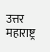उत्तर महाराष्ट्र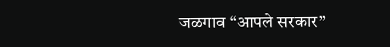जळगाव “आपले सरकार”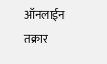ऑनलाईन तक्रार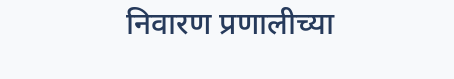निवारण प्रणालीच्या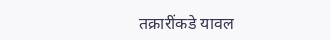तक्रारींकडे यावल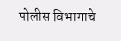पोलीस विभागाचे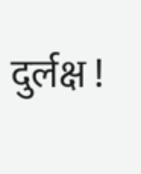दुर्लक्ष !